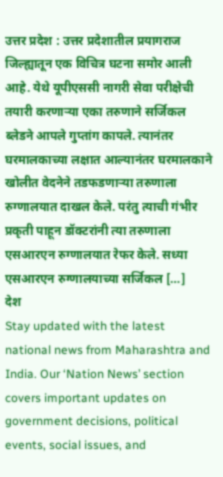उत्तर प्रदेश : उत्तर प्रदेशातील प्रयागराज जिल्ह्यातून एक विचित्र घटना समोर आली आहे. येथे यूपीएससी नागरी सेवा परीक्षेची तयारी करणाऱ्या एका तरुणाने सर्जिकल ब्लेडने आपले गुप्तांग कापले. त्यानंतर घरमालकाच्या लक्षात आल्यानंतर घरमालकाने खोलीत वेदनेने तडफडणाऱ्या तरुणाला रुग्णालयात दाखल केले. परंतु त्याची गंभीर प्रकृती पाहून डॉक्टरांनी त्या तरुणाला एसआरएन रुग्णालयात रेफर केले. सध्या एसआरएन रुग्णालयाच्या सर्जिकल […]
देश
Stay updated with the latest national news from Maharashtra and India. Our ‘Nation News’ section covers important updates on government decisions, political events, social issues, and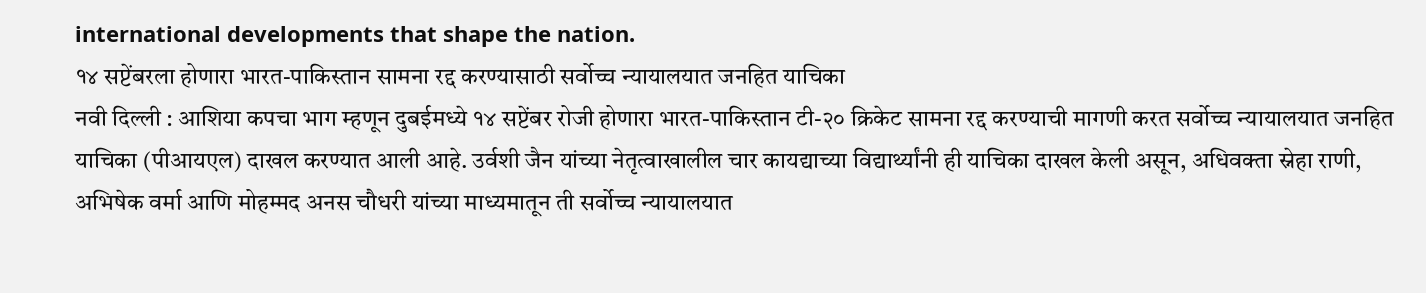international developments that shape the nation.
१४ सप्टेंबरला होणारा भारत-पाकिस्तान सामना रद्द करण्यासाठी सर्वोच्च न्यायालयात जनहित याचिका
नवी दिल्ली : आशिया कपचा भाग म्हणून दुबईमध्ये १४ सप्टेंबर रोजी होणारा भारत-पाकिस्तान टी-२० क्रिकेट सामना रद्द करण्याची मागणी करत सर्वोच्च न्यायालयात जनहित याचिका (पीआयएल) दाखल करण्यात आली आहे. उर्वशी जैन यांच्या नेतृत्वाखालील चार कायद्याच्या विद्यार्थ्यांनी ही याचिका दाखल केली असून, अधिवक्ता स्नेहा राणी, अभिषेक वर्मा आणि मोहम्मद अनस चौधरी यांच्या माध्यमातून ती सर्वोच्च न्यायालयात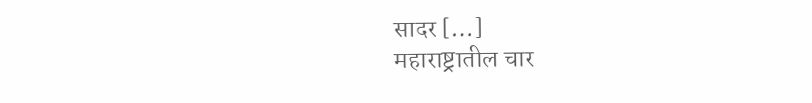सादर […]
महाराष्ट्रातील चार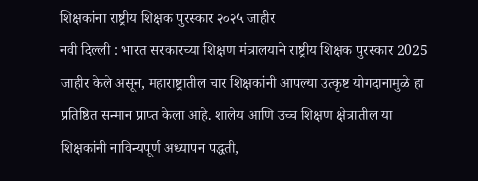शिक्षकांना राष्ट्रीय शिक्षक पुरस्कार २०२५ जाहीर
नवी दिल्ली : भारत सरकारच्या शिक्षण मंत्रालयाने राष्ट्रीय शिक्षक पुरस्कार 2025 जाहीर केले असून, महाराष्ट्रातील चार शिक्षकांनी आपल्या उत्कृष्ट योगदानामुळे हा प्रतिष्ठित सन्मान प्राप्त केला आहे. शालेय आणि उच्च शिक्षण क्षेत्रातील या शिक्षकांनी नाविन्यपूर्ण अध्यापन पद्धती,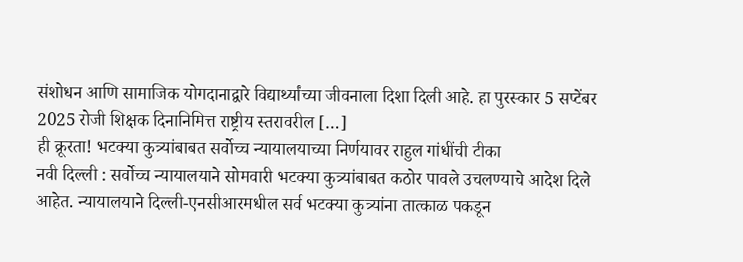संशोधन आणि सामाजिक योगदानाद्वारे विद्यार्थ्यांच्या जीवनाला दिशा दिली आहे. हा पुरस्कार 5 सप्टेंबर 2025 रोजी शिक्षक दिनानिमित्त राष्ट्रीय स्तरावरील […]
ही क्रूरता! भटक्या कुत्र्यांबाबत सर्वोच्च न्यायालयाच्या निर्णयावर राहुल गांधींची टीका
नवी दिल्ली : सर्वोच्च न्यायालयाने सोमवारी भटक्या कुत्र्यांबाबत कठोर पावले उचलण्याचे आदेश दिले आहेत. न्यायालयाने दिल्ली-एनसीआरमधील सर्व भटक्या कुत्र्यांना तात्काळ पकडून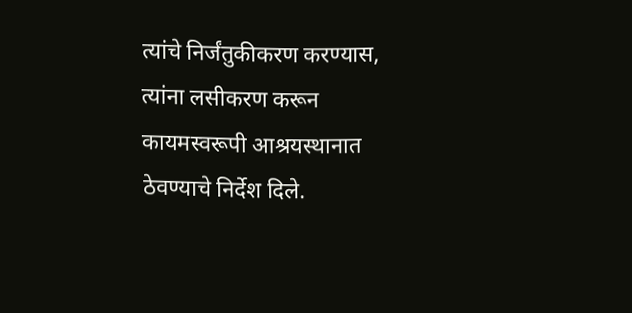त्यांचे निर्जंतुकीकरण करण्यास, त्यांना लसीकरण करून कायमस्वरूपी आश्रयस्थानात ठेवण्याचे निर्देश दिले.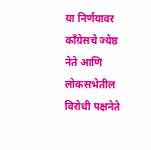या निर्णयावर काँग्रेसचे ज्येष्ठ नेते आणि लोकसभेतील विरोधी पक्षनेते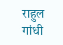राहुल गांधी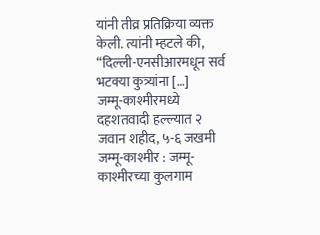यांनी तीव्र प्रतिक्रिया व्यक्त केली. त्यांनी म्हटले की, “दिल्ली-एनसीआरमधून सर्व भटक्या कुत्र्यांना […]
जम्मू-काश्मीरमध्ये दहशतवादी हल्ल्यात २ जवान शहीद, ५-६ जखमी
जम्मू-काश्मीर : जम्मू-काश्मीरच्या कुलगाम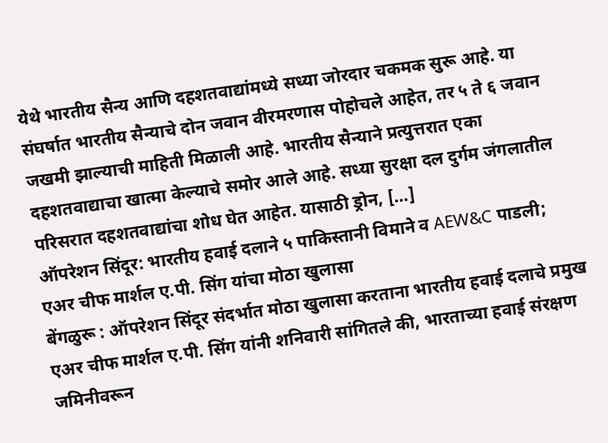येथे भारतीय सैन्य आणि दहशतवाद्यांमध्ये सध्या जोरदार चकमक सुरू आहे. या संघर्षात भारतीय सैन्याचे दोन जवान वीरमरणास पोहोचले आहेत, तर ५ ते ६ जवान जखमी झाल्याची माहिती मिळाली आहे. भारतीय सैन्याने प्रत्युत्तरात एका दहशतवाद्याचा खात्मा केल्याचे समोर आले आहे. सध्या सुरक्षा दल दुर्गम जंगलातील परिसरात दहशतवाद्यांचा शोध घेत आहेत. यासाठी ड्रोन, […]
ऑपरेशन सिंदूर: भारतीय हवाई दलाने ५ पाकिस्तानी विमाने व AEW&C पाडली; एअर चीफ मार्शल ए.पी. सिंग यांचा मोठा खुलासा
बेंगळुरू : ऑपरेशन सिंदूर संदर्भात मोठा खुलासा करताना भारतीय हवाई दलाचे प्रमुख एअर चीफ मार्शल ए.पी. सिंग यांनी शनिवारी सांगितले की, भारताच्या हवाई संरक्षण जमिनीवरून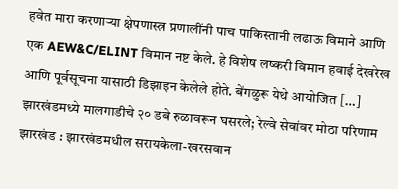हवेत मारा करणाऱ्या क्षेपणास्त्र प्रणालींनी पाच पाकिस्तानी लढाऊ विमाने आणि एक AEW&C/ELINT विमान नष्ट केले. हे विशेष लष्करी विमान हवाई देखरेख आणि पूर्वसूचना यासाठी डिझाइन केलेले होते. बेंगळुरू येथे आयोजित […]
झारखंडमध्ये मालगाडीचे २० डबे रुळावरून घसरले; रेल्वे सेवांवर मोठा परिणाम
झारखंड : झारखंडमधील सरायकेला-खरसवान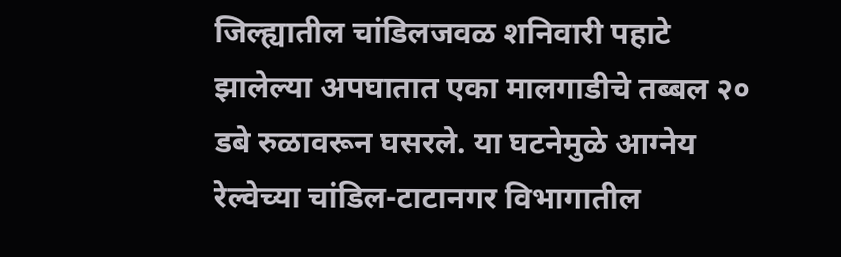जिल्ह्यातील चांडिलजवळ शनिवारी पहाटे झालेल्या अपघातात एका मालगाडीचे तब्बल २० डबे रुळावरून घसरले. या घटनेमुळे आग्नेय रेल्वेच्या चांडिल-टाटानगर विभागातील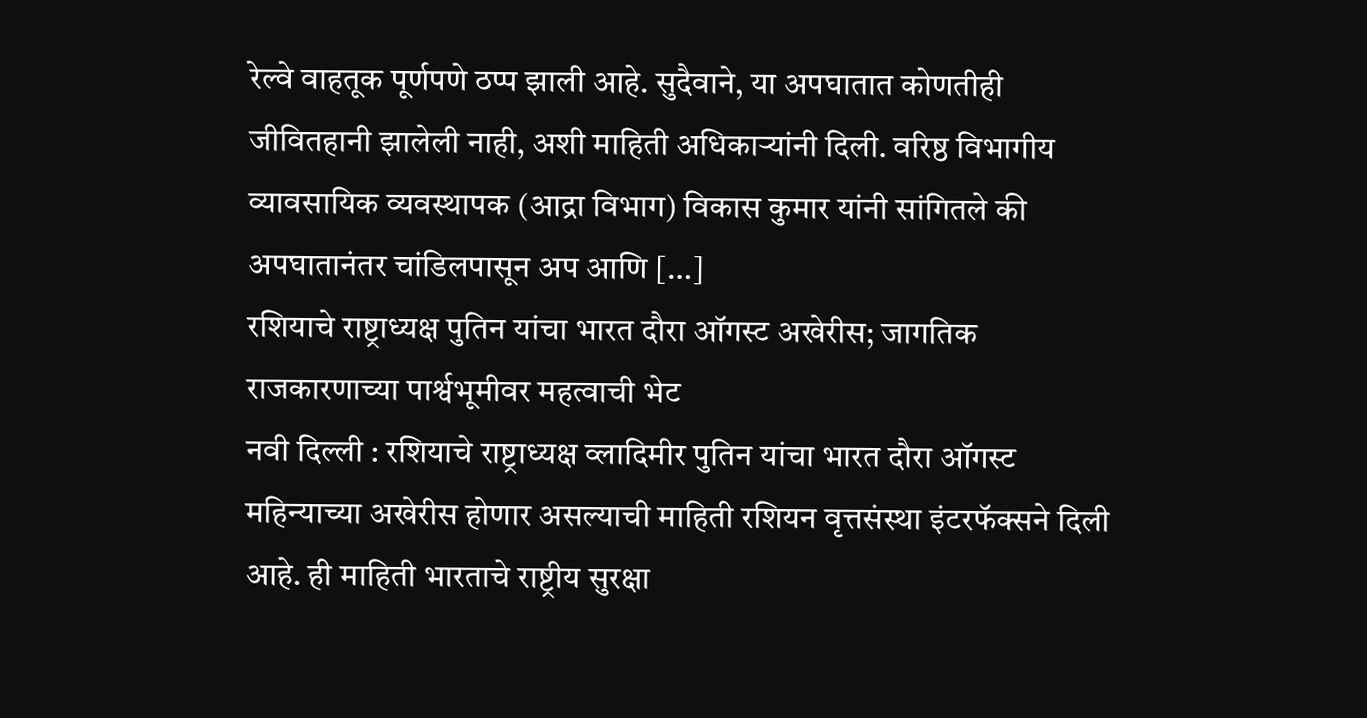रेल्वे वाहतूक पूर्णपणे ठप्प झाली आहे. सुदैवाने, या अपघातात कोणतीही जीवितहानी झालेली नाही, अशी माहिती अधिकाऱ्यांनी दिली. वरिष्ठ विभागीय व्यावसायिक व्यवस्थापक (आद्रा विभाग) विकास कुमार यांनी सांगितले की अपघातानंतर चांडिलपासून अप आणि […]
रशियाचे राष्ट्राध्यक्ष पुतिन यांचा भारत दौरा ऑगस्ट अखेरीस; जागतिक राजकारणाच्या पार्श्वभूमीवर महत्वाची भेट
नवी दिल्ली : रशियाचे राष्ट्राध्यक्ष व्लादिमीर पुतिन यांचा भारत दौरा ऑगस्ट महिन्याच्या अखेरीस होणार असल्याची माहिती रशियन वृत्तसंस्था इंटरफॅक्सने दिली आहे. ही माहिती भारताचे राष्ट्रीय सुरक्षा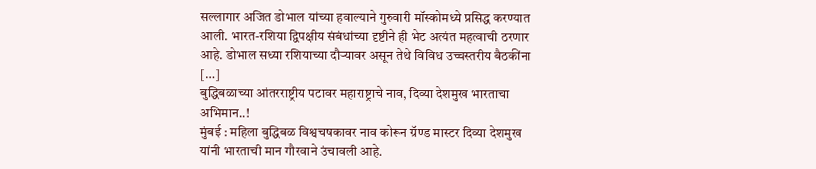सल्लागार अजित डोभाल यांच्या हवाल्याने गुरुवारी मॉस्कोमध्ये प्रसिद्ध करण्यात आली. भारत-रशिया द्विपक्षीय संबंधांच्या दृष्टीने ही भेट अत्यंत महत्वाची ठरणार आहे. डोभाल सध्या रशियाच्या दौऱ्यावर असून तेथे विविध उच्चस्तरीय बैठकींना […]
बुद्धिबळाच्या आंतरराष्ट्रीय पटावर महाराष्ट्राचे नाव, दिव्या देशमुख भारताचा अभिमान..!
मुंबई : महिला बुद्धिबळ विश्वचषकावर नाव कोरून ग्रॅण्ड मास्टर दिव्या देशमुख यांनी भारताची मान गौरवाने उंचावली आहे.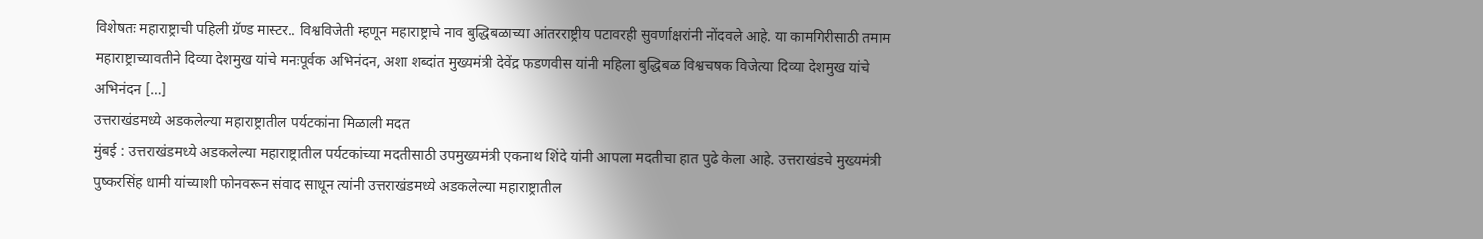विशेषतः महाराष्ट्राची पहिली ग्रॅण्ड मास्टर.. विश्वविजेती म्हणून महाराष्ट्राचे नाव बुद्धिबळाच्या आंतरराष्ट्रीय पटावरही सुवर्णाक्षरांनी नोंदवले आहे. या कामगिरीसाठी तमाम महाराष्ट्राच्यावतीने दिव्या देशमुख यांचे मनःपूर्वक अभिनंदन, अशा शब्दांत मुख्यमंत्री देवेंद्र फडणवीस यांनी महिला बुद्धिबळ विश्वचषक विजेत्या दिव्या देशमुख यांचे अभिनंदन […]
उत्तराखंडमध्ये अडकलेल्या महाराष्ट्रातील पर्यटकांना मिळाली मदत
मुंबई : उत्तराखंडमध्ये अडकलेल्या महाराष्ट्रातील पर्यटकांच्या मदतीसाठी उपमुख्यमंत्री एकनाथ शिंदे यांनी आपला मदतीचा हात पुढे केला आहे. उत्तराखंडचे मुख्यमंत्री पुष्करसिंह धामी यांच्याशी फोनवरून संवाद साधून त्यांनी उत्तराखंडमध्ये अडकलेल्या महाराष्ट्रातील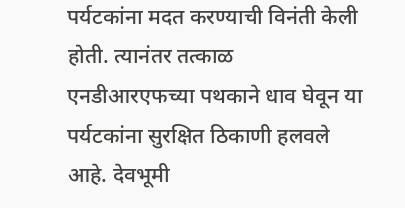पर्यटकांना मदत करण्याची विनंती केली होती. त्यानंतर तत्काळ एनडीआरएफच्या पथकाने धाव घेवून या पर्यटकांना सुरक्षित ठिकाणी हलवले आहे. देवभूमी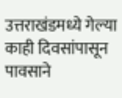उत्तराखंडमध्ये गेल्या काही दिवसांपासून पावसाने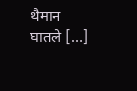थैमान घातले […]